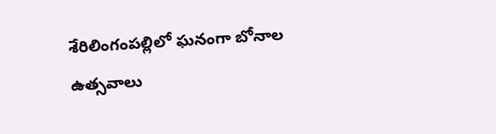శేరిలింగంప‌ల్లిలో ఘ‌నంగా బోనాల ఉత్స‌వాలు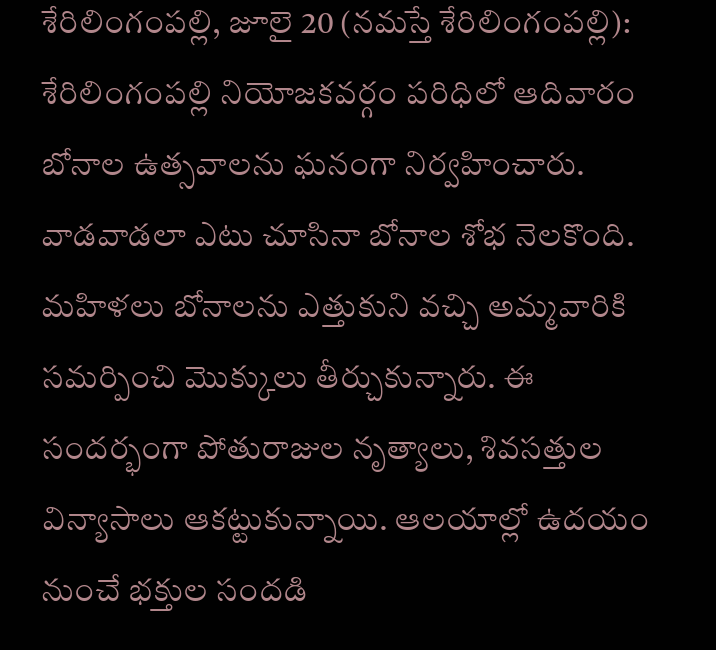శేరిలింగంప‌ల్లి, జూలై 20 (న‌మ‌స్తే శేరిలింగంప‌ల్లి): శేరిలింగంప‌ల్లి నియోజ‌క‌వ‌ర్గం ప‌రిధిలో ఆదివారం బోనాల ఉత్స‌వాల‌ను ఘ‌నంగా నిర్వ‌హించారు. వాడ‌వాడ‌లా ఎటు చూసినా బోనాల శోభ నెల‌కొంది. మ‌హిళ‌లు బోనాల‌ను ఎత్తుకుని వ‌చ్చి అమ్మ‌వారికి స‌మ‌ర్పించి మొక్కులు తీర్చుకున్నారు. ఈ సంద‌ర్భంగా పోతురాజుల నృత్యాలు, శివ‌స‌త్తుల విన్యాసాలు ఆక‌ట్టుకున్నాయి. ఆల‌యాల్లో ఉద‌యం నుంచే భ‌క్తుల సంద‌డి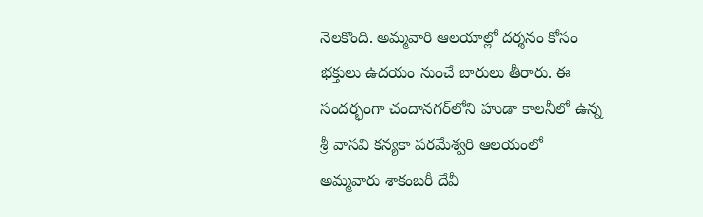నెల‌కొంది. అమ్మ‌వారి ఆల‌యాల్లో ద‌ర్శ‌నం కోసం భ‌క్తులు ఉద‌యం నుంచే బారులు తీరారు. ఈ సంద‌ర్భంగా చందాన‌గ‌ర్‌లోని హుడా కాల‌నీలో ఉన్న శ్రీ వాస‌వి క‌న్య‌కా ప‌ర‌మేశ్వ‌రి ఆల‌యంలో అమ్మ‌వారు శాకంబ‌రీ దేవీ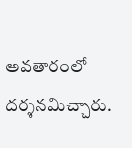అవ‌తారంలో ద‌ర్శ‌న‌మిచ్చారు.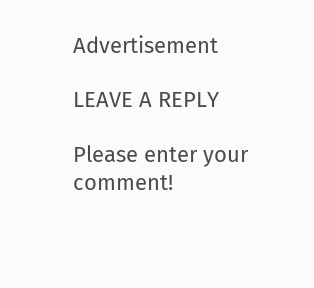Advertisement

LEAVE A REPLY

Please enter your comment!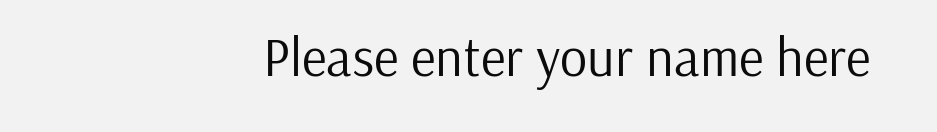Please enter your name here